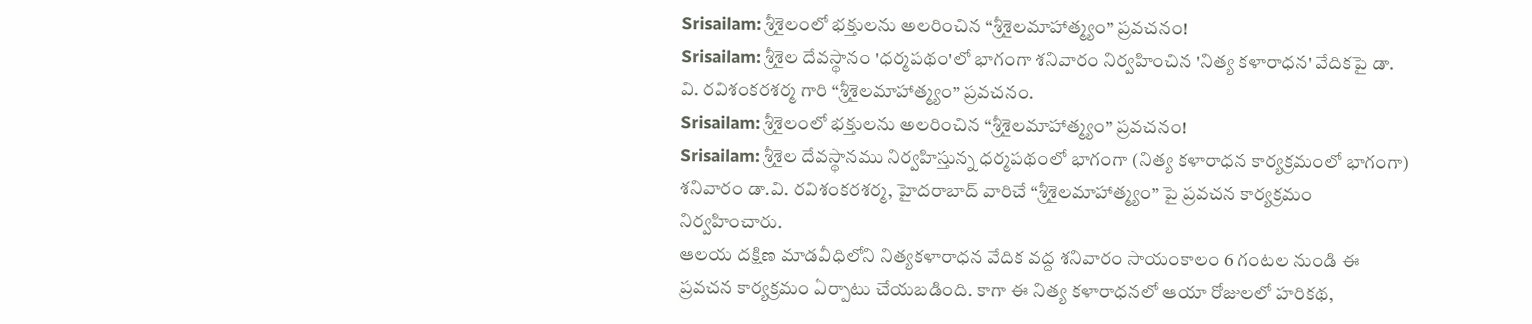Srisailam: శ్రీశైలంలో భక్తులను అలరించిన “శ్రీశైలమాహాత్మ్యం” ప్రవచనం!
Srisailam: శ్రీశైల దేవస్థానం 'ధర్మపథం'లో భాగంగా శనివారం నిర్వహించిన 'నిత్య కళారాధన' వేదికపై డా. వి. రవిశంకరశర్మ గారి “శ్రీశైలమాహాత్మ్యం” ప్రవచనం.
Srisailam: శ్రీశైలంలో భక్తులను అలరించిన “శ్రీశైలమాహాత్మ్యం” ప్రవచనం!
Srisailam: శ్రీశైల దేవస్థానము నిర్వహిస్తున్న ధర్మపథంలో భాగంగా (నిత్య కళారాధన కార్యక్రమంలో భాగంగా) శనివారం డా.వి. రవిశంకరశర్మ, హైదరాబాద్ వారిచే “శ్రీశైలమాహాత్మ్యం” పై ప్రవచన కార్యక్రమం నిర్వహించారు.
ఆలయ దక్షిణ మాడవీధిలోని నిత్యకళారాధన వేదిక వద్ద శనివారం సాయంకాలం 6 గంటల నుండి ఈ ప్రవచన కార్యక్రమం ఏర్పాటు చేయబడింది. కాగా ఈ నిత్య కళారాధనలో ఆయా రోజులలో హరికథ,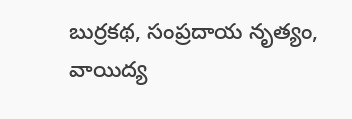బుర్రకథ, సంప్రదాయ నృత్యం, వాయిద్య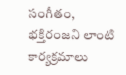సంగీతం, భక్తిరంజని లాంటి కార్యక్రమాలు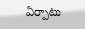ఏర్పాటు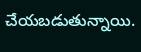చేయబడుతున్నాయి.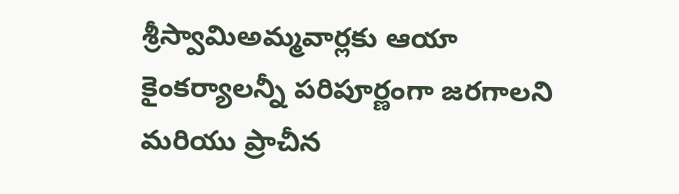శ్రీస్వామిఅమ్మవార్లకు ఆయా కైంకర్యాలన్నీ పరిపూర్ణంగా జరగాలని మరియు ప్రాచీన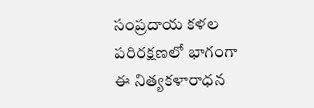సంప్రదాయ కళల పరిరక్షణలో భాగంగా ఈ నిత్యకళారాధన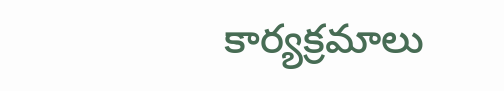కార్యక్రమాలు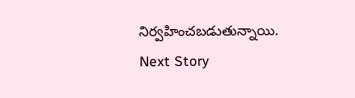నిర్వహించబడుతున్నాయి.
Next Story